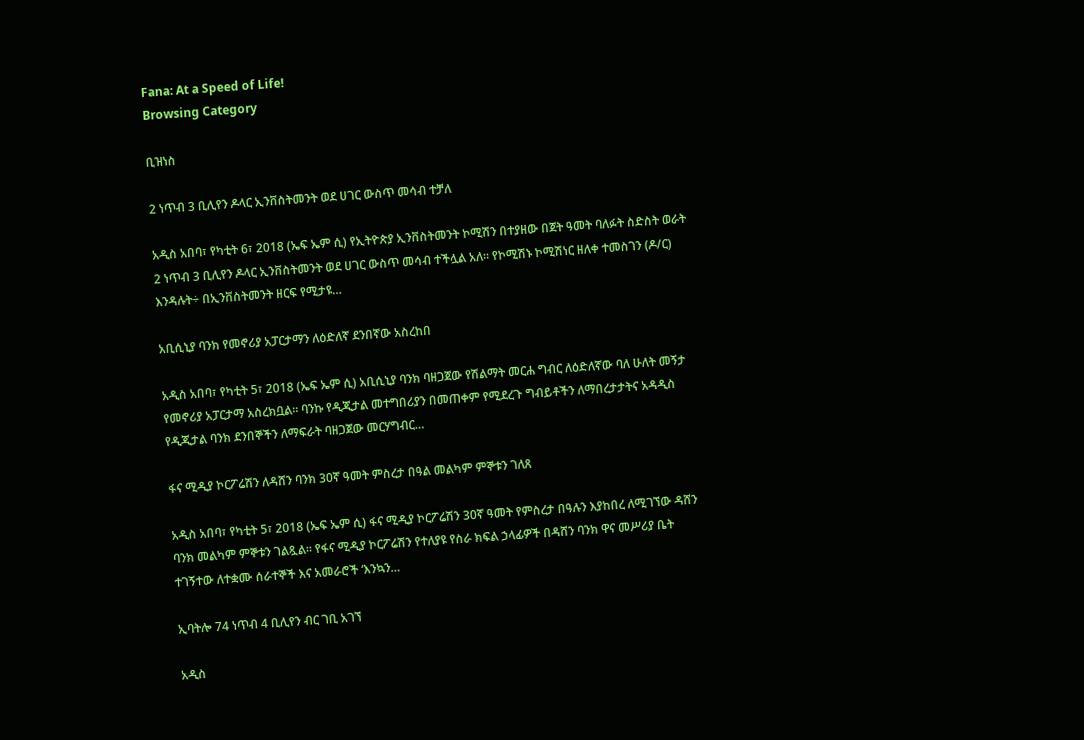Fana: At a Speed of Life!
Browsing Category

ቢዝነስ

2 ነጥብ 3 ቢሊየን ዶላር ኢንቨስትመንት ወደ ሀገር ውስጥ መሳብ ተቻለ

አዲስ አበባ፣ የካቲት 6፣ 2018 (ኤፍ ኤም ሲ) የኢትዮጵያ ኢንቨስትመንት ኮሚሽን በተያዘው በጀት ዓመት ባለፉት ስድስት ወራት 2 ነጥብ 3 ቢሊየን ዶላር ኢንቨስትመንት ወደ ሀገር ውስጥ መሳብ ተችሏል አለ። የኮሚሽኑ ኮሚሽነር ዘለቀ ተመስገን (ዶ/ር) እንዳሉት÷ በኢንቨስትመንት ዘርፍ የሚታዩ…

አቢሲኒያ ባንክ የመኖሪያ አፓርታማን ለዕድለኛ ደንበኛው አስረከበ

አዲስ አበባ፣ የካቲት 5፣ 2018 (ኤፍ ኤም ሲ) አቢሲኒያ ባንክ ባዘጋጀው የሽልማት መርሐ ግብር ለዕድለኛው ባለ ሁለት መኝታ የመኖሪያ አፓርታማ አስረክቧል። ባንኩ የዲጂታል መተግበሪያን በመጠቀም የሚደረጉ ግብይቶችን ለማበረታታትና አዳዲስ የዲጂታል ባንክ ደንበኞችን ለማፍራት ባዘጋጀው መርሃግብር…

ፋና ሚዲያ ኮርፖሬሽን ለዳሸን ባንክ 30ኛ ዓመት ምስረታ በዓል መልካም ምኞቱን ገለጸ

አዲስ አበባ፣ የካቲት 5፣ 2018 (ኤፍ ኤም ሲ) ፋና ሚዲያ ኮርፖሬሽን 30ኛ ዓመት የምስረታ በዓሉን እያከበረ ለሚገኘው ዳሸን ባንክ መልካም ምኞቱን ገልጿል። የፋና ሚዲያ ኮርፖሬሽን የተለያዩ የስራ ክፍል ኃላፊዎች በዳሸን ባንክ ዋና መሥሪያ ቤት ተገኝተው ለተቋሙ ሰራተኞች እና አመራሮች ‘እንኳን…

ኢባትሎ 74 ነጥብ 4 ቢሊየን ብር ገቢ አገኘ

አዲስ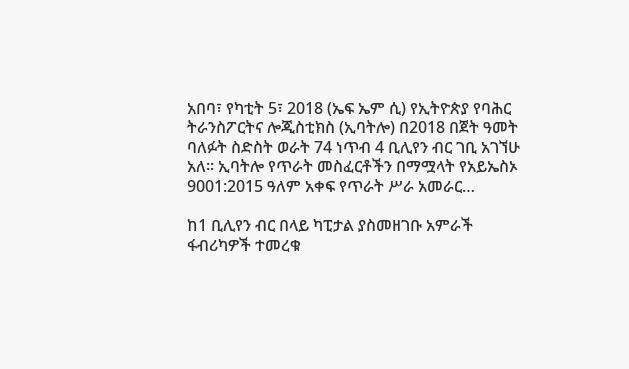አበባ፣ የካቲት 5፣ 2018 (ኤፍ ኤም ሲ) የኢትዮጵያ የባሕር ትራንስፖርትና ሎጂስቲክስ (ኢባትሎ) በ2018 በጀት ዓመት ባለፉት ስድስት ወራት 74 ነጥብ 4 ቢሊየን ብር ገቢ አገኘሁ አለ፡፡ ኢባትሎ የጥራት መስፈርቶችን በማሟላት የአይኤስኦ 9001:2015 ዓለም አቀፍ የጥራት ሥራ አመራር…

ከ1 ቢሊየን ብር በላይ ካፒታል ያስመዘገቡ አምራች ፋብሪካዎች ተመረቁ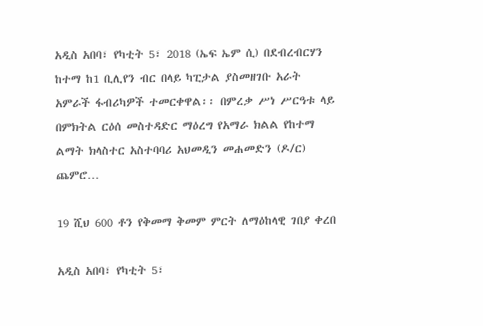አዲስ አበባ፣ የካቲት 5፣ 2018 (ኤፍ ኤም ሲ) በደብረብርሃን ከተማ ከ1 ቢሊየን ብር በላይ ካፒታል ያስመዘገቡ አራት አምራች ፋብሪካዎች ተመርቀዋል፡፡ በምረቃ ሥነ ሥርዓቱ ላይ በምክትል ርዕሰ መስተዳድር ማዕረግ የአማራ ክልል የከተማ ልማት ክላስተር አስተባባሪ አህመዲን መሐመድን (ዶ/ር) ጨምሮ…

19 ሺህ 600 ቶን የቅመማ ቅመም ምርት ለማዕከላዊ ገበያ ቀረበ

አዲስ አበባ፣ የካቲት 5፣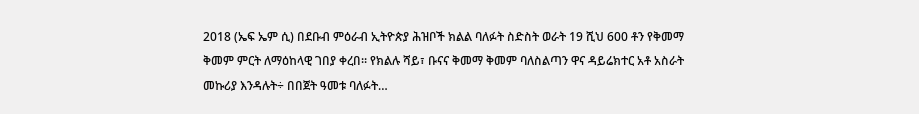2018 (ኤፍ ኤም ሲ) በደቡብ ምዕራብ ኢትዮጵያ ሕዝቦች ክልል ባለፉት ስድስት ወራት 19 ሺህ 600 ቶን የቅመማ ቅመም ምርት ለማዕከላዊ ገበያ ቀረበ። የክልሉ ሻይ፣ ቡናና ቅመማ ቅመም ባለስልጣን ዋና ዳይሬክተር አቶ አስራት መኩሪያ እንዳሉት÷ በበጀት ዓመቱ ባለፉት…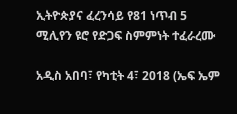ኢትዮጵያና ፈረንሳይ የ81 ነጥብ 5 ሚሊየን ዩሮ የድጋፍ ስምምነት ተፈራረሙ

አዲስ አበባ፣ የካቲት 4፣ 2018 (ኤፍ ኤም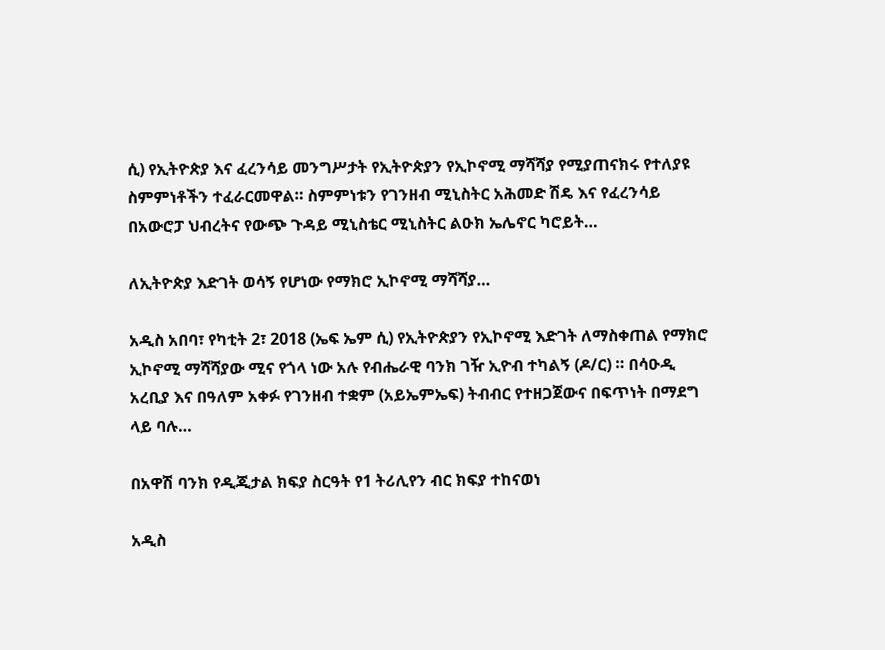ሲ) የኢትዮጵያ እና ፈረንሳይ መንግሥታት የኢትዮጵያን የኢኮኖሚ ማሻሻያ የሚያጠናክሩ የተለያዩ ስምምነቶችን ተፈራርመዋል። ስምምነቱን የገንዘብ ሚኒስትር አሕመድ ሽዴ እና የፈረንሳይ በአውሮፓ ህብረትና የውጭ ጉዳይ ሚኒስቴር ሚኒስትር ልዑክ ኤሌኖር ካሮይት…

ለኢትዮጵያ እድገት ወሳኝ የሆነው የማክሮ ኢኮኖሚ ማሻሻያ…

አዲስ አበባ፣ የካቲት 2፣ 2018 (ኤፍ ኤም ሲ) የኢትዮጵያን የኢኮኖሚ እድገት ለማስቀጠል የማክሮ ኢኮኖሚ ማሻሻያው ሚና የጎላ ነው አሉ የብሔራዊ ባንክ ገዥ ኢዮብ ተካልኝ (ዶ/ር) ። በሳዑዲ አረቢያ እና በዓለም አቀፉ የገንዘብ ተቋም (አይኤምኤፍ) ትብብር የተዘጋጀውና በፍጥነት በማደግ ላይ ባሉ…

በአዋሽ ባንክ የዲጂታል ክፍያ ስርዓት የ1 ትሪሊየን ብር ክፍያ ተከናወነ

አዲስ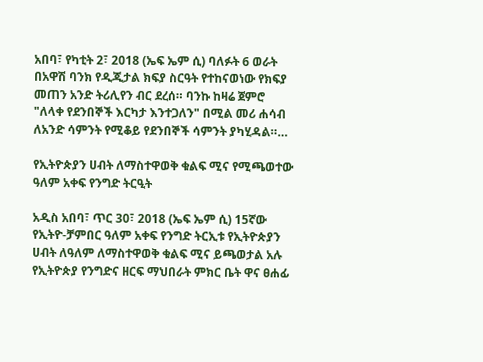አበባ፣ የካቲት 2፣ 2018 (ኤፍ ኤም ሲ) ባለፉት 6 ወራት በአዋሽ ባንክ የዲጂታል ክፍያ ስርዓት የተከናወነው የክፍያ መጠን አንድ ትሪሊየን ብር ደረሰ። ባንኩ ከዛሬ ጀምሮ "ለላቀ የደንበኞች እርካታ እንተጋለን" በሚል መሪ ሐሳብ ለአንድ ሳምንት የሚቆይ የደንበኞች ሳምንት ያካሂዳል።…

የኢትዮጵያን ሀብት ለማስተዋወቅ ቁልፍ ሚና የሚጫወተው ዓለም አቀፍ የንግድ ትርዒት

አዲስ አበባ፣ ጥር 30፣ 2018 (ኤፍ ኤም ሲ) 15ኛው የኢትዮ-ቻምበር ዓለም አቀፍ የንግድ ትርኢቱ የኢትዮጵያን ሀብት ለዓለም ለማስተዋወቅ ቁልፍ ሚና ይጫወታል አሉ የኢትዮጵያ የንግድና ዘርፍ ማህበራት ምክር ቤት ዋና ፀሐፊ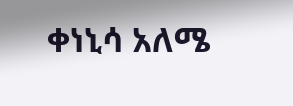ቀነኒሳ አለሜ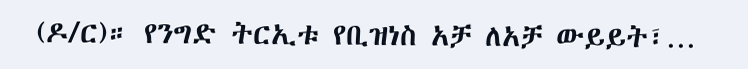(ዶ/ር)። የንግድ ትርኢቱ የቢዝነስ አቻ ለአቻ ውይይት፣…